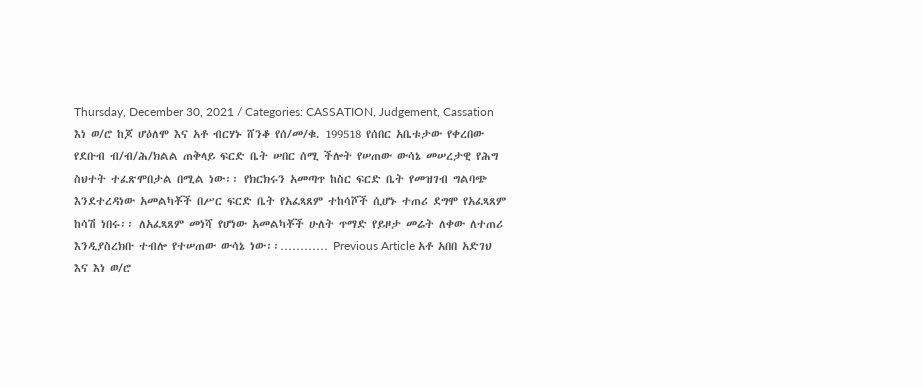Thursday, December 30, 2021 / Categories: CASSATION, Judgement, Cassation እነ ወ/ሮ ከጆ ሆዕለሞ እና አቶ ብርሃኑ ሸንቆ የሰ/መ/ቁ. 199518 የሰበር አቤቱታው የቀረበው የደቡብ ብ/ብ/ሕ/ክልል ጠቅላይ ፍርድ ቤት ሠበር ሰሚ ችሎት የሠጠው ውሳኔ መሠረታዊ የሕግ ስህተት ተፈጽሞበታል በሚል ነው፡፡ የክርክሩን አመጣጥ ከስር ፍርድ ቤት የመዝገብ ግልባጭ እንደተረዳነው አመልካቾች በሥር ፍርድ ቤት የአፈጻጸም ተከሳሾች ሲሆኑ ተጠሪ ደግሞ የአፈጻጸም ከሳሽ ነበሩ፡፡ ለአፈጻጸም መነሻ የሆነው አመልካቾች ሁለት ጥማድ የይዞታ መሬት ለቀው ለተጠሪ እንዲያስረክቡ ተብሎ የተሠጠው ውሳኔ ነው፡፡………… Previous Article አቶ አበበ አድገህ እና እነ ወ/ሮ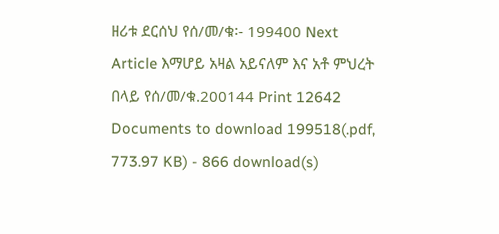ዘሪቱ ደርሰህ የሰ/መ/ቁ፡- 199400 Next Article እማሆይ አዛል አይናለም እና አቶ ምህረት በላይ የሰ/መ/ቁ.200144 Print 12642 Documents to download 199518(.pdf, 773.97 KB) - 866 download(s)